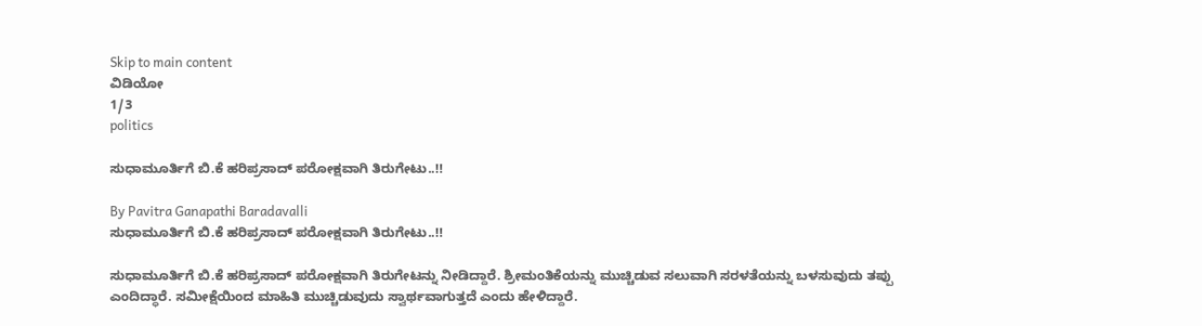Skip to main content
ವಿಡಿಯೋ
1/3
politics

ಸುಧಾಮೂರ್ತಿಗೆ ಬಿ.ಕೆ ಹರಿಪ್ರಸಾದ್‌ ಪರೋಕ್ಷವಾಗಿ ತಿರುಗೇಟು..!!

By Pavitra Ganapathi Baradavalli
ಸುಧಾಮೂರ್ತಿಗೆ ಬಿ.ಕೆ ಹರಿಪ್ರಸಾದ್‌ ಪರೋಕ್ಷವಾಗಿ ತಿರುಗೇಟು..!!

ಸುಧಾಮೂರ್ತಿಗೆ ಬಿ.ಕೆ ಹರಿಪ್ರಸಾದ್‌ ಪರೋಕ್ಷವಾಗಿ ತಿರುಗೇಟನ್ನು ನೀಡಿದ್ದಾರೆ. ಶ್ರೀಮಂತಿಕೆಯನ್ನು ಮುಚ್ಚಿಡುವ ಸಲುವಾಗಿ ಸರಳತೆಯನ್ನು ಬಳಸುವುದು ತಪ್ಪು ಎಂದಿದ್ಧಾರೆ. ಸಮೀಕ್ಷೆಯಿಂದ ಮಾಹಿತಿ ಮುಚ್ಚಿಡುವುದು ಸ್ವಾರ್ಥವಾಗುತ್ತದೆ ಎಂದು ಹೇಳಿದ್ದಾರೆ.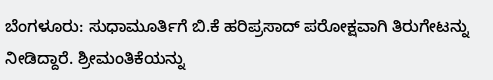ಬೆಂಗಳೂರು: ಸುಧಾಮೂರ್ತಿಗೆ ಬಿ.ಕೆ ಹರಿಪ್ರಸಾದ್‌ ಪರೋಕ್ಷವಾಗಿ ತಿರುಗೇಟನ್ನು ನೀಡಿದ್ದಾರೆ. ಶ್ರೀಮಂತಿಕೆಯನ್ನು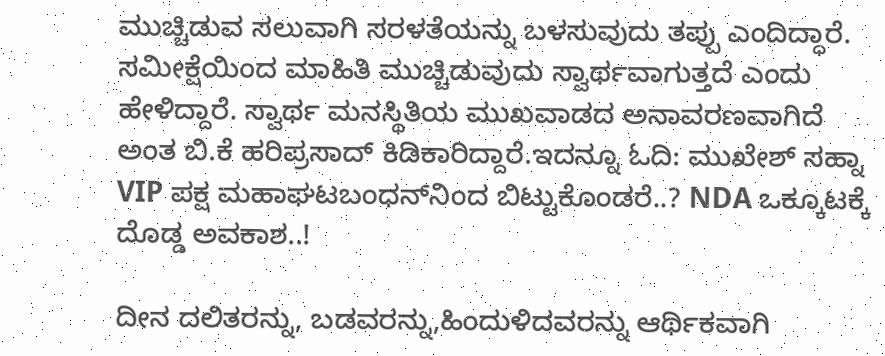ಮುಚ್ಚಿಡುವ ಸಲುವಾಗಿ ಸರಳತೆಯನ್ನು ಬಳಸುವುದು ತಪ್ಪು ಎಂದಿದ್ಧಾರೆ. ಸಮೀಕ್ಷೆಯಿಂದ ಮಾಹಿತಿ ಮುಚ್ಚಿಡುವುದು ಸ್ವಾರ್ಥವಾಗುತ್ತದೆ ಎಂದು ಹೇಳಿದ್ದಾರೆ. ಸ್ವಾರ್ಥ ಮನಸ್ಥಿತಿಯ ಮುಖವಾಡದ ಅನಾವರಣವಾಗಿದೆ ಅಂತ ಬಿ.ಕೆ ಹರಿಪ್ರಸಾದ್‌ ಕಿಡಿಕಾರಿದ್ದಾರೆ.ಇದನ್ನೂ ಓದಿ: ಮುಖೇಶ್ ಸಹ್ನಾ VIP ಪಕ್ಷ ಮಹಾಘಟಬಂಧನ್‌ನಿಂದ ಬಿಟ್ಟುಕೊಂಡರೆ..? NDA ಒಕ್ಕೂಟಕ್ಕೆ ದೊಡ್ಡ ಅವಕಾಶ..!

ದೀನ ದಲಿತರನ್ನು, ಬಡವರನ್ನು,ಹಿಂದುಳಿದವರನ್ನು ಆರ್ಥಿಕವಾಗಿ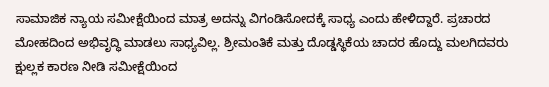ಸಾಮಾಜಿಕ ನ್ಯಾಯ ಸಮೀಕ್ಷೆಯಿಂದ ಮಾತ್ರ ಅದನ್ನು ವಿಗಂಡಿಸೋದಕ್ಕೆ ಸಾಧ್ಯ ಎಂದು ಹೇಳಿದ್ದಾರೆ. ಪ್ರಚಾರದ ಮೋಹದಿಂದ ಅಭಿವೃದ್ಧಿ ಮಾಡಲು ಸಾಧ್ಯವಿಲ್ಲ‌. ಶ್ರೀಮಂತಿಕೆ ಮತ್ತು ದೊಡ್ಡಸ್ಥಿಕೆಯ ಚಾದರ ಹೊದ್ದು ಮಲಗಿದವರು ಕ್ಷುಲ್ಲಕ ಕಾರಣ ನೀಡಿ ಸಮೀಕ್ಷೆಯಿಂದ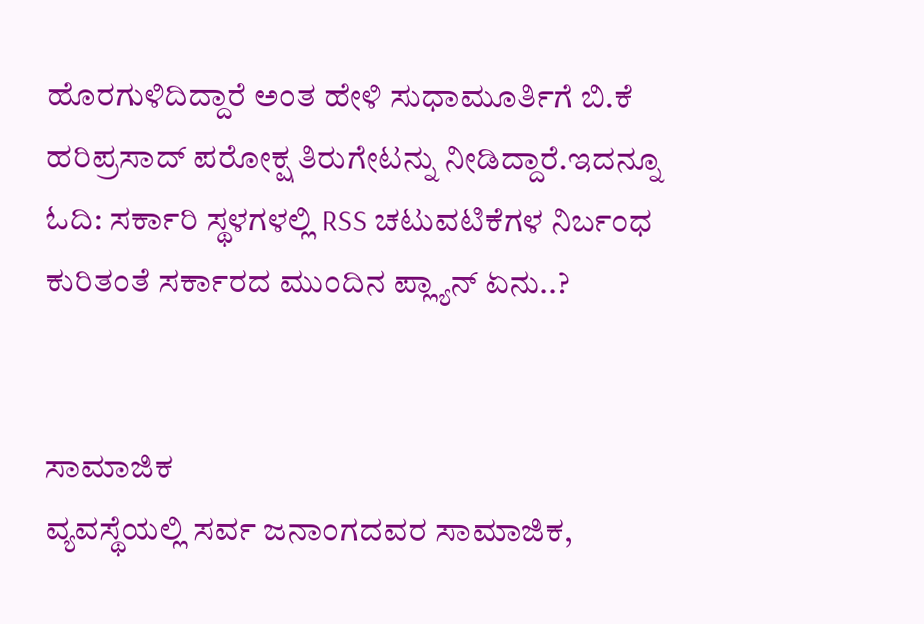ಹೊರಗುಳಿದಿದ್ದಾರೆ ಅಂತ ಹೇಳಿ ಸುಧಾಮೂರ್ತಿಗೆ ಬಿ.ಕೆ ಹರಿಪ್ರಸಾದ್‌ ಪರೋಕ್ಷ ತಿರುಗೇಟನ್ನು ನೀಡಿದ್ದಾರೆ.ಇದನ್ನೂ ಓದಿ: ಸರ್ಕಾರಿ ಸ್ಥಳಗಳಲ್ಲಿ RSS ಚಟುವಟಿಕೆಗಳ ನಿರ್ಬಂಧ ಕುರಿತಂತೆ ಸರ್ಕಾರದ ಮುಂದಿನ ಪ್ಲ್ಯಾನ್‌ ಏನು..?


ಸಾಮಾಜಿಕ
ವ್ಯವಸ್ಥೆಯಲ್ಲಿ ಸರ್ವ ಜನಾಂಗದವರ ಸಾಮಾಜಿಕ,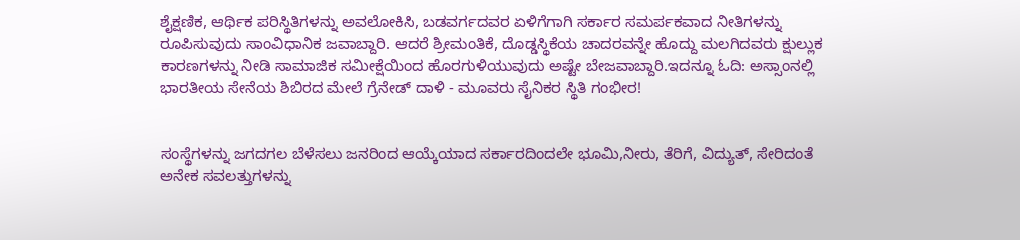ಶೈಕ್ಷಣಿಕ, ಆರ್ಥಿಕ ಪರಿಸ್ಥಿತಿಗಳನ್ನು ಅವಲೋಕಿಸಿ, ಬಡವರ್ಗದವರ ಏಳಿಗೆಗಾಗಿ ಸರ್ಕಾರ ಸಮರ್ಪಕವಾದ ನೀತಿಗಳನ್ನು ರೂಪಿಸುವುದು ಸಾಂವಿಧಾನಿಕ ಜವಾಬ್ದಾರಿ. ಆದರೆ ಶ್ರೀಮಂತಿಕೆ, ದೊಡ್ಡಸ್ಥಿಕೆಯ ಚಾದರವನ್ನೇ ಹೊದ್ದು ಮಲಗಿದವರು ಕ್ಷುಲ್ಲುಕ ಕಾರಣಗಳನ್ನು ನೀಡಿ ಸಾಮಾಜಿಕ ಸಮೀಕ್ಷೆಯಿಂದ ಹೊರಗುಳಿಯುವುದು ಅಷ್ಟೇ ಬೇಜವಾಬ್ದಾರಿ.ಇದನ್ನೂ ಓದಿ: ಅಸ್ಸಾಂನಲ್ಲಿ ಭಾರತೀಯ ಸೇನೆಯ ಶಿಬಿರದ ಮೇಲೆ ಗ್ರೆನೇಡ್‌ ದಾಳಿ - ಮೂವರು ಸೈನಿಕರ ಸ್ಥಿತಿ ಗಂಭೀರ!


ಸಂಸ್ಥೆಗಳನ್ನು ಜಗದಗಲ ಬೆಳೆಸಲು ಜನರಿಂದ ಆಯ್ಕೆಯಾದ ಸರ್ಕಾರದಿಂದಲೇ ಭೂಮಿ,ನೀರು, ತೆರಿಗೆ, ವಿದ್ಯುತ್, ಸೇರಿದಂತೆ ಅನೇಕ ಸವಲತ್ತುಗಳನ್ನು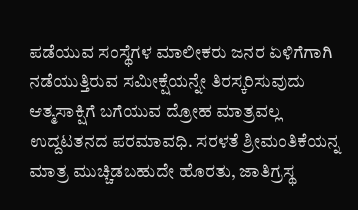ಪಡೆಯುವ ಸಂಸ್ಥೆಗಳ ಮಾಲೀಕರು ಜನರ ಏಳಿಗೆಗಾಗಿ ನಡೆಯುತ್ತಿರುವ ಸಮೀಕ್ಷೆಯನ್ನೇ ತಿರಸ್ಕರಿಸುವುದು ಆತ್ಮಸಾಕ್ಷಿಗೆ ಬಗೆಯುವ ದ್ರೋಹ ಮಾತ್ರವಲ್ಲ ಉದ್ದಟತನದ ಪರಮಾವಧಿ. ಸರಳತೆ ಶ್ರೀಮಂತಿಕೆಯನ್ನ ಮಾತ್ರ ಮುಚ್ಚಿಡಬಹುದೇ ಹೊರತು, ಜಾತಿಗ್ರಸ್ಥ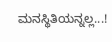ಮನಸ್ಥಿತಿಯನ್ನಲ್ಲ...!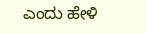ಎಂದು ಹೇಳಿ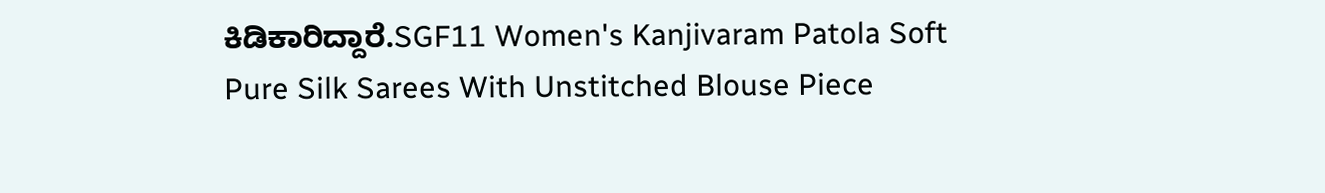ಕಿಡಿಕಾರಿದ್ದಾರೆ.SGF11 Women's Kanjivaram Patola Soft Pure Silk Sarees With Unstitched Blouse Piece